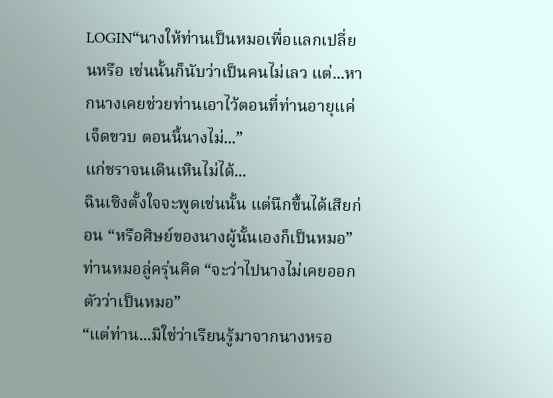LOGIN“นางให้ท่านเป็นหมอเพื่อแลกเปลี่ยนหรือ เช่นนั้นก็นับว่าเป็นคนไม่เลว แต่...หากนางเคยช่วยท่านเอาไว้ตอนที่ท่านอายุแค่เจ็ดขวบ ตอนนี้นางไม่...”
แก่ชราจนเดินเหินไม่ได้...
ฉินเซิงตั้งใจจะพูดเช่นนั้น แต่นึกขึ้นได้เสียก่อน “หรือศิษย์ของนางผู้นั้นเองก็เป็นหมอ”
ท่านหมอลู่ครุ่นคิด “จะว่าไปนางไม่เคยออกตัวว่าเป็นหมอ”
“แต่ท่าน...มิใช่ว่าเรียนรู้มาจากนางหรอ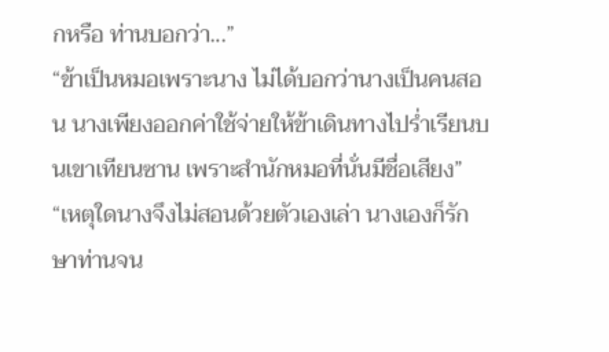กหรือ ท่านบอกว่า...”
“ข้าเป็นหมอเพราะนาง ไม่ได้บอกว่านางเป็นคนสอน นางเพียงออกค่าใช้จ่ายให้ข้าเดินทางไปร่ำเรียนบนเขาเทียนซาน เพราะสำนักหมอที่นั่นมีชื่อเสียง”
“เหตุใดนางจึงไม่สอนด้วยตัวเองเล่า นางเองก็รักษาท่านจน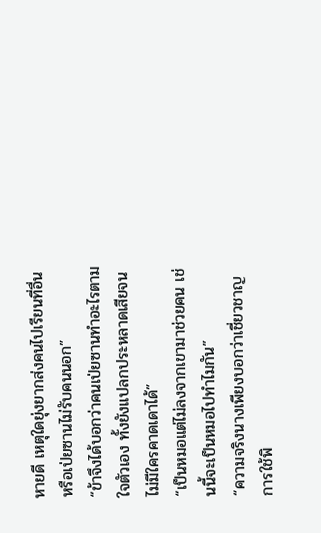หายดี เหตุใดยุ่งยากส่งคนไปเรียนที่อื่น หรือเป่ยซานไม่รับคนนอก”
“ข้าจึงได้บอกว่าคนเป่ยซานทำอะไรตามใจตัวเอง ทั้งยังแปลกประหลาดเสียจนไม่มีใครคาดเดาได้”
“เป็นหมอแต่ไม่ลงจากเขามาช่วยคน เช่นนี้จะเป็นหมอไปทำไมกัน”
“ความจริงนางเพียงบอกว่าเชี่ยวชาญการใช้พิ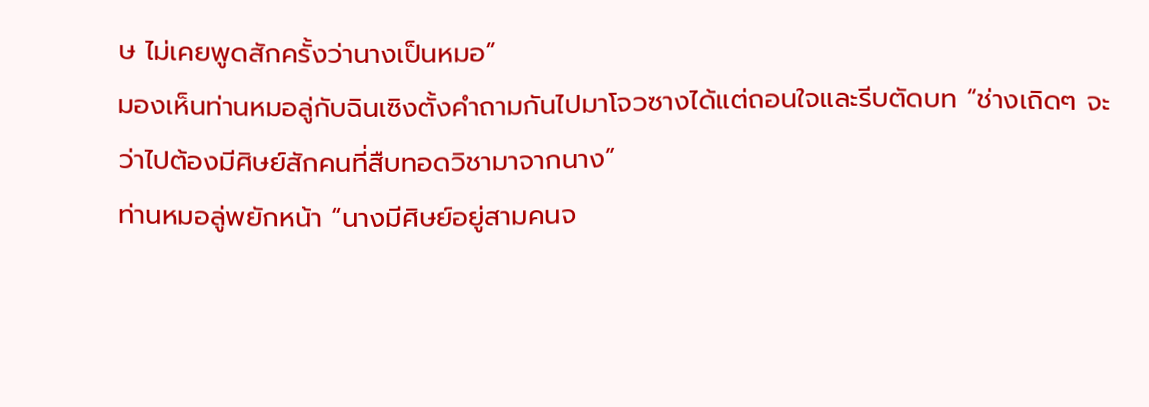ษ ไม่เคยพูดสักครั้งว่านางเป็นหมอ”
มองเห็นท่านหมอลู่กับฉินเซิงตั้งคำถามกันไปมาโจวซางได้แต่ถอนใจและรีบตัดบท “ช่างเถิดๆ จะว่าไปต้องมีศิษย์สักคนที่สืบทอดวิชามาจากนาง”
ท่านหมอลู่พยักหน้า “นางมีศิษย์อยู่สามคนจ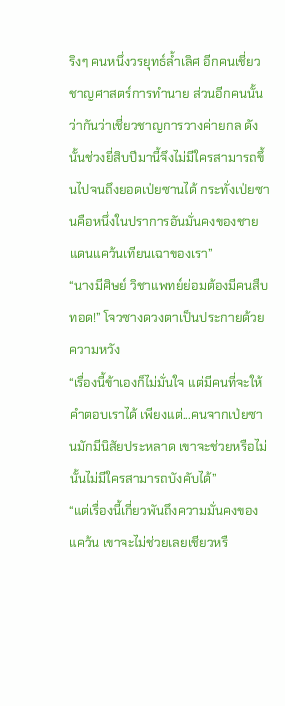ริงๆ คนหนึ่งวรยุทธ์ล้ำเลิศ อีกคนเชี่ยวชาญศาสตร์การทำนาย ส่วนอีกคนนั้นว่ากันว่าเชี่ยวชาญการวางค่ายกล ดังนั้นช่วงยี่สิบปีมานี้จึงไม่มีใครสามารถขึ้นไปจนถึงยอดเป่ยซานได้ กระทั่งเป่ยซานคือหนึ่งในปราการอันมั่นคงของชายแดนแคว้นเทียนเฉาของเรา”
“นางมีศิษย์ วิชาแพทย์ย่อมต้องมีคนสืบทอด!” โจวซางดวงตาเป็นประกายด้วยความหวัง
“เรื่องนี้ข้าเองก็ไม่มั่นใจ แต่มีคนที่จะให้คำตอบเราได้ เพียงแต่...คนจากเป่ยซานมักมีนิสัยประหลาด เขาจะช่วยหรือไม่นั้นไม่มีใครสามารถบังคับได้”
“แต่เรื่องนี้เกี่ยวพันถึงความมั่นคงของแคว้น เขาจะไม่ช่วยเลยเชียวหรื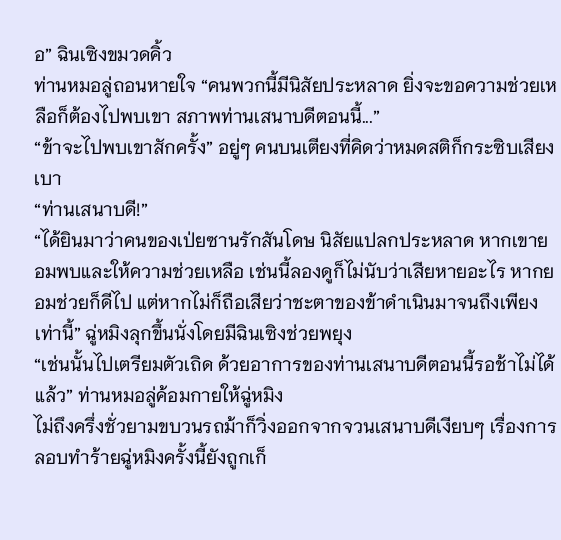อ” ฉินเซิงขมวดคิ้ว
ท่านหมอลู่ถอนหายใจ “คนพวกนี้มีนิสัยประหลาด ยิ่งจะขอความช่วยเหลือก็ต้องไปพบเขา สภาพท่านเสนาบดีตอนนี้...”
“ข้าจะไปพบเขาสักครั้ง” อยู่ๆ คนบนเตียงที่คิดว่าหมดสติก็กระซิบเสียงเบา
“ท่านเสนาบดี!”
“ได้ยินมาว่าคนของเป่ยซานรักสันโดษ นิสัยแปลกประหลาด หากเขายอมพบและให้ความช่วยเหลือ เช่นนี้ลองดูก็ไม่นับว่าเสียหายอะไร หากยอมช่วยก็ดีไป แต่หากไม่ก็ถือเสียว่าชะตาของข้าดำเนินมาจนถึงเพียงเท่านี้” ฉู่หมิงลุกขึ้นนั่งโดยมีฉินเซิงช่วยพยุง
“เช่นนั้นไปเตรียมตัวเถิด ด้วยอาการของท่านเสนาบดีตอนนี้รอช้าไม่ได้แล้ว” ท่านหมอลู่ค้อมกายให้ฉู่หมิง
ไม่ถึงครึ่งชั่วยามขบวนรถม้าก็วิ่งออกจากจวนเสนาบดีเงียบๆ เรื่องการลอบทำร้ายฉู่หมิงครั้งนี้ยังถูกเก็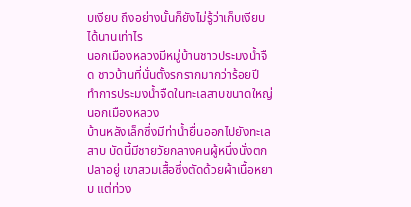บเงียบ ถึงอย่างนั้นก็ยังไม่รู้ว่าเก็บเงียบได้นานเท่าไร
นอกเมืองหลวงมีหมู่บ้านชาวประมงน้ำจืด ชาวบ้านที่นั่นตั้งรกรากมากว่าร้อยปี ทำการประมงน้ำจืดในทะเลสาบขนาดใหญ่นอกเมืองหลวง
บ้านหลังเล็กซึ่งมีท่าน้ำยื่นออกไปยังทะเลสาบ บัดนี้มีชายวัยกลางคนผู้หนึ่งนั่งตกปลาอยู่ เขาสวมเสื้อซึ่งตัดด้วยผ้าเนื้อหยาบ แต่ท่วง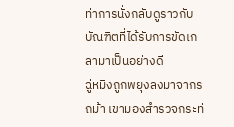ท่าการนั่งกลับดูราวกับบัณฑิตที่ได้รับการขัดเกลามาเป็นอย่างดี
ฉู่หมิงถูกพยุงลงมาจากรถม้า เขามองสำรวจกระท่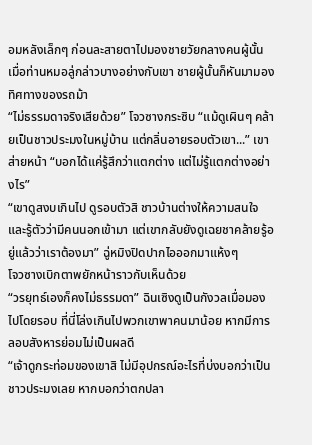อมหลังเล็กๆ ก่อนละสายตาไปมองชายวัยกลางคนผู้นั้น เมื่อท่านหมอลู่กล่าวบางอย่างกับเขา ชายผู้นั้นก็หันมามองทิศทางของรถม้า
“ไม่ธรรมดาจริงเสียด้วย” โจวซางกระซิบ “แม้ดูเผินๆ คล้ายเป็นชาวประมงในหมู่บ้าน แต่กลิ่นอายรอบตัวเขา...” เขาส่ายหน้า “บอกได้แค่รู้สึกว่าแตกต่าง แต่ไม่รู้แตกต่างอย่างไร”
“เขาดูสงบเกินไป ดูรอบตัวสิ ชาวบ้านต่างให้ความสนใจและรู้ตัวว่ามีคนนอกเข้ามา แต่เขากลับยังดูเฉยชาคล้ายรู้อยู่แล้วว่าเราต้องมา” ฉู่หมิงปิดปากไอออกมาแห้งๆ
โจวซางเบิกตาพยักหน้าราวกับเห็นด้วย
“วรยุทธ์เองก็คงไม่ธรรมดา” ฉินเซิงดูเป็นกังวลเมื่อมองไปโดยรอบ ที่นี่โล่งเกินไปพวกเขาพาคนมาน้อย หากมีการลอบสังหารย่อมไม่เป็นผลดี
“เจ้าดูกระท่อมของเขาสิ ไม่มีอุปกรณ์อะไรที่บ่งบอกว่าเป็นชาวประมงเลย หากบอกว่าตกปลา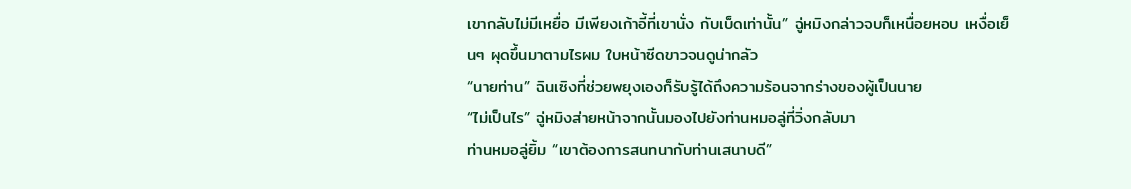เขากลับไม่มีเหยื่อ มีเพียงเก้าอี้ที่เขานั่ง กับเบ็ดเท่านั้น” ฉู่หมิงกล่าวจบก็เหนื่อยหอบ เหงื่อเย็นๆ ผุดขึ้นมาตามไรผม ใบหน้าซีดขาวจนดูน่ากลัว
“นายท่าน” ฉินเซิงที่ช่วยพยุงเองก็รับรู้ได้ถึงความร้อนจากร่างของผู้เป็นนาย
“ไม่เป็นไร” ฉู่หมิงส่ายหน้าจากนั้นมองไปยังท่านหมอลู่ที่วิ่งกลับมา
ท่านหมอลู่ยิ้ม “เขาต้องการสนทนากับท่านเสนาบดี”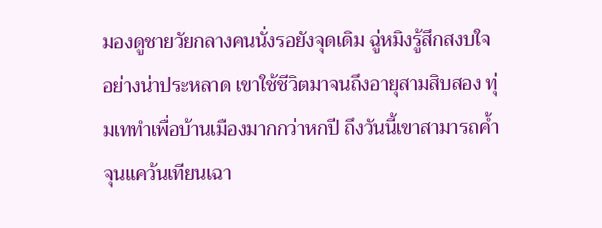มองดูชายวัยกลางคนนั่งรอยังจุดเดิม ฉู่หมิงรู้สึกสงบใจอย่างน่าประหลาด เขาใช้ชีวิตมาจนถึงอายุสามสิบสอง ทุ่มเททำเพื่อบ้านเมืองมากกว่าหกปี ถึงวันนี้เขาสามารถค้ำจุนแคว้นเทียนเฉา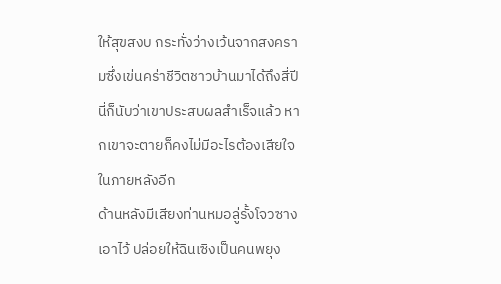ให้สุขสงบ กระทั่งว่างเว้นจากสงครามซึ่งเข่นคร่าชีวิตชาวบ้านมาได้ถึงสี่ปี นี่ก็นับว่าเขาประสบผลสำเร็จแล้ว หากเขาจะตายก็คงไม่มีอะไรต้องเสียใจในภายหลังอีก
ด้านหลังมีเสียงท่านหมอลู่รั้งโจวซางเอาไว้ ปล่อยให้ฉินเซิงเป็นคนพยุง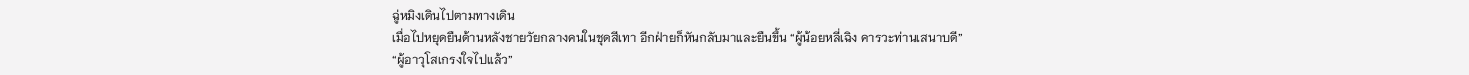ฉู่หมิงเดินไปตามทางเดิน
เมื่อไปหยุดยืนด้านหลังชายวัยกลางคนในชุดสีเทา อีกฝ่ายก็หันกลับมาและยืนขึ้น “ผู้น้อยหลี่เฉิง คารวะท่านเสนาบดี”
“ผู้อาวุโสเกรงใจไปแล้ว”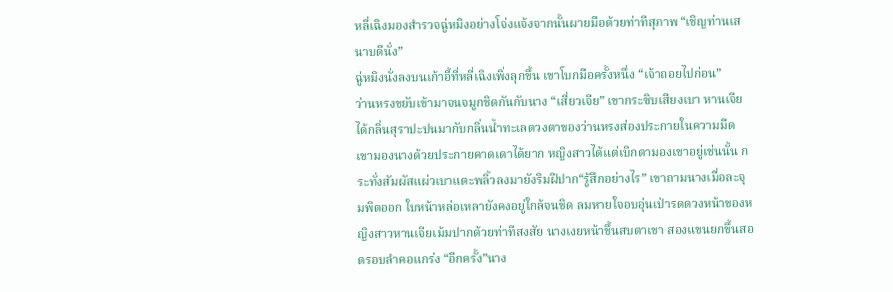หลี่เฉิงมองสำรวจฉู่หมิงอย่างโจ่งแจ้งจากนั้นผายมือด้วยท่าทีสุภาพ “เชิญท่านเสนาบดีนั่ง”
ฉู่หมิงนั่งลงบนเก้าอี้ที่หลี่เฉิงเพิ่งลุกขึ้น เขาโบกมือครั้งหนึ่ง “เจ้าถอยไปก่อน”
ว่านหรงขยับเข้ามาจนจมูกชิดกันกับนาง “เสี่ยวเจีย” เขากระซิบเสียงเบา หานเจียได้กลิ่นสุราปะปนมากับกลิ่นน้ำทะเลดวงตาของว่านหรงส่องประกายในความมืด เขามองนางด้วยประกายคาดเดาได้ยาก หญิงสาวได้แต่เบิกตามองเขาอยู่เช่นนั้น กระทั่งสัมผัสแผ่วเบาแตะพลิ้วลงมายังริมฝีปาก“รู้สึกอย่างไร” เขาถามนางเมื่อละจุมพิตออก ใบหน้าหล่อเหลายังคงอยู่ใกล้จนชิด ลมหายใจอบอุ่นเป่ารดดวงหน้าของหญิงสาวหานเจียเม้มปากด้วยท่าทีสงสัย นางเงยหน้าขึ้นสบตาเขา สองแขนยกขึ้นสอดรอบลำคอแกร่ง “อีกครั้ง”นาง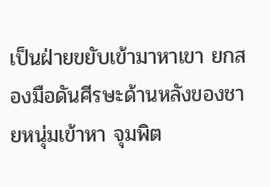เป็นฝ่ายขยับเข้ามาหาเขา ยกสองมือดันศีรษะด้านหลังของชายหนุ่มเข้าหา จุมพิต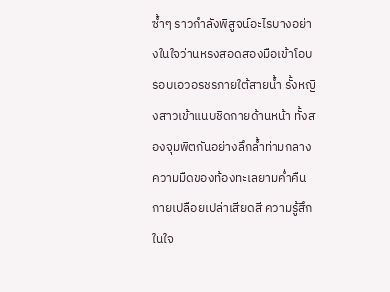ซ้ำๆ ราวกำลังพิสูจน์อะไรบางอย่างในใจว่านหรงสอดสองมือเข้าโอบรอบเอวอรชรภายใต้สายน้ำ รั้งหญิงสาวเข้าแนบชิดกายด้านหน้า ทั้งสองจุมพิตกันอย่างลึกล้ำท่ามกลางความมืดของท้องทะเลยามค่ำคืนกายเปลือยเปล่าเสียดสี ความรู้สึกในใจ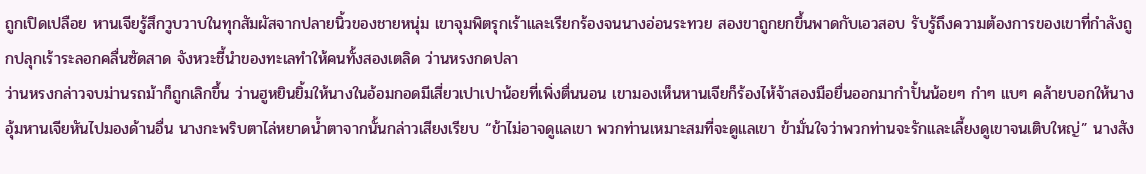ถูกเปิดเปลือย หานเจียรู้สึกวูบวาบในทุกสัมผัสจากปลายนิ้วของชายหนุ่ม เขาจุมพิตรุกเร้าและเรียกร้องจนนางอ่อนระทวย สองขาถูกยกขึ้นพาดกับเอวสอบ รับรู้ถึงความต้องการของเขาที่กำลังถูกปลุกเร้าระลอกคลื่นซัดสาด จังหวะชี้นำของทะเลทำให้คนทั้งสองเตลิด ว่านหรงกดปลา
ว่านหรงกล่าวจบม่านรถม้าก็ถูกเลิกขึ้น ว่านฮูหยินยิ้มให้นางในอ้อมกอดมีเสี่ยวเปาเปาน้อยที่เพิ่งตื่นนอน เขามองเห็นหานเจียก็ร้องไห้จ้าสองมือยื่นออกมากำปั้นน้อยๆ กำๆ แบๆ คล้ายบอกให้นางอุ้มหานเจียหันไปมองด้านอื่น นางกะพริบตาไล่หยาดน้ำตาจากนั้นกล่าวเสียงเรียบ “ข้าไม่อาจดูแลเขา พวกท่านเหมาะสมที่จะดูแลเขา ข้ามั่นใจว่าพวกท่านจะรักและเลี้ยงดูเขาจนเติบใหญ่” นางสัง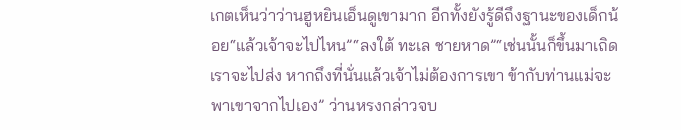เกตเห็นว่าว่านฮูหยินเอ็นดูเขามาก อีกทั้งยังรู้ดีถึงฐานะของเด็กน้อย“แล้วเจ้าจะไปไหน”“ลงใต้ ทะเล ชายหาด”“เช่นนั้นก็ขึ้นมาเถิด เราจะไปส่ง หากถึงที่นั่นแล้วเจ้าไม่ต้องการเขา ข้ากับท่านแม่จะพาเขาจากไปเอง” ว่านหรงกล่าวจบ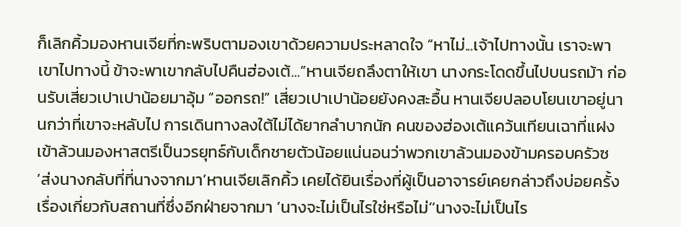ก็เลิกคิ้วมองหานเจียที่กะพริบตามองเขาด้วยความประหลาดใจ “หาไม่...เจ้าไปทางนั้น เราจะพาเขาไปทางนี้ ข้าจะพาเขากลับไปคืนฮ่องเต้...”หานเจียถลึงตาให้เขา นางกระโดดขึ้นไปบนรถม้า ก่อนรับเสี่ยวเปาเปาน้อยมาอุ้ม “ออกรถ!” เสี่ยวเปาเปาน้อยยังคงสะอื้น หานเจียปลอบโยนเขาอยู่นานกว่าที่เขาจะหลับไป การเดินทางลงใต้ไม่ได้ยากลำบากนัก คนของฮ่องเต้แคว้นเทียนเฉาที่แฝงเข้าล้วนมองหาสตรีเป็นวรยุทธ์กับเด็กชายตัวน้อยแน่นอนว่าพวกเขาล้วนมองข้ามครอบครัวซ
‘ส่งนางกลับที่ที่นางจากมา’หานเจียเลิกคิ้ว เคยได้ยินเรื่องที่ผู้เป็นอาจารย์เคยกล่าวถึงบ่อยครั้ง เรื่องเกี่ยวกับสถานที่ซึ่งอีกฝ่ายจากมา ‘นางจะไม่เป็นไรใช่หรือไม่’‘นางจะไม่เป็นไร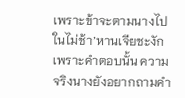เพราะข้าจะตามนางไปในไม่ช้า’หานเจียชะงักเพราะคำตอบนั้น ความจริงนางยังอยากถามคำ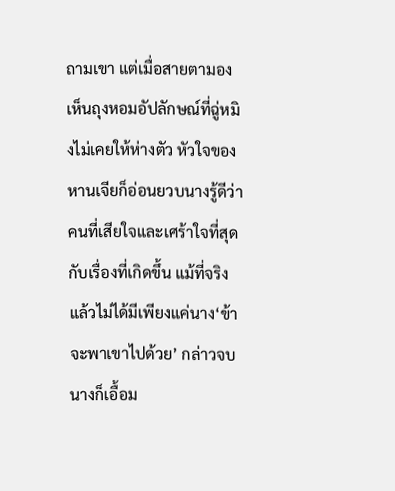ถามเขา แต่เมื่อสายตามองเห็นถุงหอมอัปลักษณ์ที่ฉู่หมิงไม่เคยให้ห่างตัว หัวใจของหานเจียก็อ่อนยวบนางรู้ดีว่าคนที่เสียใจและเศร้าใจที่สุดกับเรื่องที่เกิดขึ้น แม้ที่จริงแล้วไม่ได้มีเพียงแค่นาง‘ข้าจะพาเขาไปด้วย’ กล่าวจบนางก็เอื้อม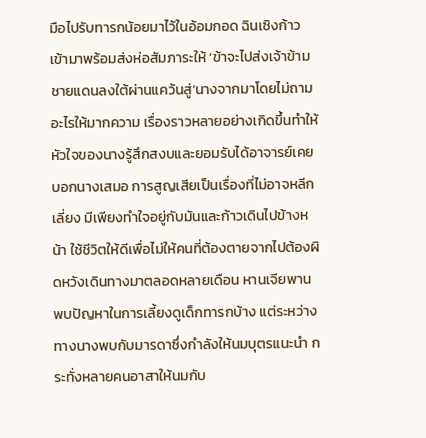มือไปรับทารกน้อยมาไว้ในอ้อมกอด ฉินเซิงก้าวเข้ามาพร้อมส่งห่อสัมภาระให้ ‘ข้าจะไปส่งเจ้าข้ามชายแดนลงใต้ผ่านแคว้นสู่’นางจากมาโดยไม่ถามอะไรให้มากความ เรื่องราวหลายอย่างเกิดขึ้นทำให้หัวใจของนางรู้สึกสงบและยอมรับได้อาจารย์เคยบอกนางเสมอ การสูญเสียเป็นเรื่องที่ไม่อาจหลีกเลี่ยง มีเพียงทำใจอยู่กับมันและก้าวเดินไปข้างหน้า ใช้ชีวิตให้ดีเพื่อไม่ให้คนที่ต้องตายจากไปต้องผิดหวังเดินทางมาตลอดหลายเดือน หานเจียพานพบปัญหาในการเลี้ยงดูเด็กทารกบ้าง แต่ระหว่างทางนางพบกับมารดาซึ่งกำลังให้นมบุตรแนะนำ กระทั่งหลายคนอาสาให้นมกับ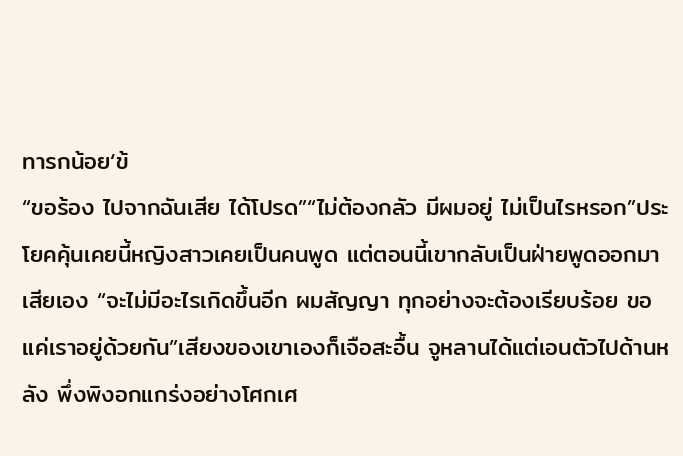ทารกน้อย‘ข้
“ขอร้อง ไปจากฉันเสีย ได้โปรด”“ไม่ต้องกลัว มีผมอยู่ ไม่เป็นไรหรอก”ประโยคคุ้นเคยนี้หญิงสาวเคยเป็นคนพูด แต่ตอนนี้เขากลับเป็นฝ่ายพูดออกมาเสียเอง “จะไม่มีอะไรเกิดขึ้นอีก ผมสัญญา ทุกอย่างจะต้องเรียบร้อย ขอแค่เราอยู่ด้วยกัน”เสียงของเขาเองก็เจือสะอื้น จูหลานได้แต่เอนตัวไปด้านหลัง พึ่งพิงอกแกร่งอย่างโศกเศ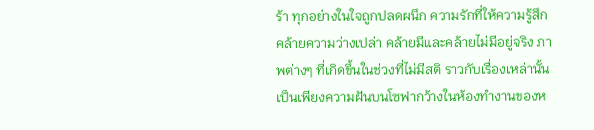ร้า ทุกอย่างในใจถูกปลดผนึก ความรักที่ให้ความรู้สึกคล้ายความว่างเปล่า คล้ายมีและคล้ายไม่มีอยู่จริง ภาพต่างๆ ที่เกิดขึ้นในช่วงที่ไม่มีสติ ราวกับเรื่องเหล่านั้นเป็นเพียงความฝันบนโซฟากว้างในห้องทำงานของห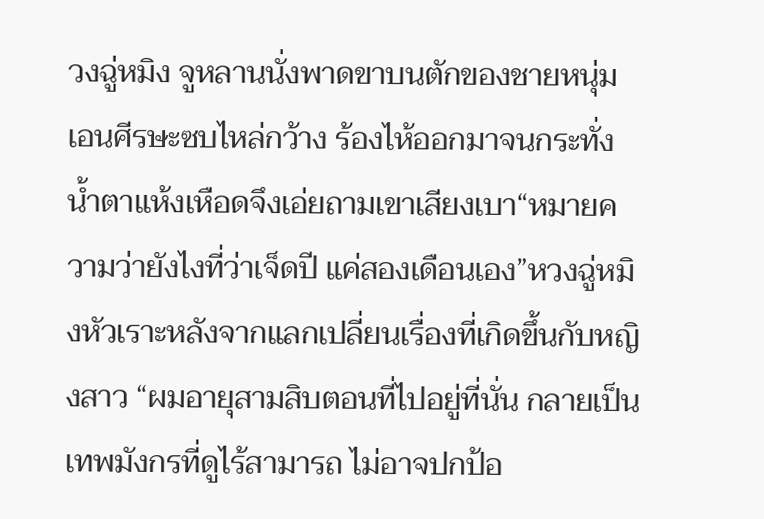วงฉู่หมิง จูหลานนั่งพาดขาบนตักของชายหนุ่ม เอนศีรษะซบไหล่กว้าง ร้องไห้ออกมาจนกระทั่งน้ำตาแห้งเหือดจึงเอ่ยถามเขาเสียงเบา“หมายความว่ายังไงที่ว่าเจ็ดปี แค่สองเดือนเอง”หวงฉู่หมิงหัวเราะหลังจากแลกเปลี่ยนเรื่องที่เกิดขึ้นกับหญิงสาว “ผมอายุสามสิบตอนที่ไปอยู่ที่นั่น กลายเป็นเทพมังกรที่ดูไร้สามารถ ไม่อาจปกป้อ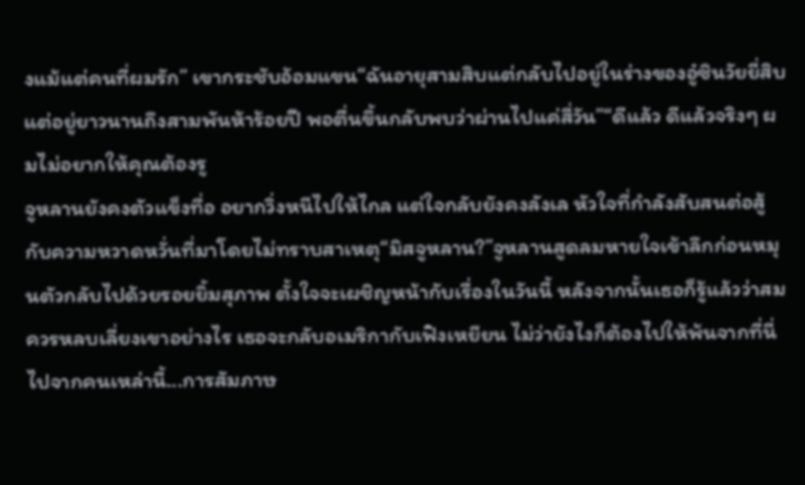งแม้แต่คนที่ผมรัก” เขากระชับอ้อมแขน“ฉันอายุสามสิบแต่กลับไปอยู่ในร่างของอู๋ซินวัยยี่สิบ แต่อยู่ยาวนานถึงสามพันห้าร้อยปี พอตื่นขึ้นกลับพบว่าผ่านไปแค่สี่วัน”“ดีแล้ว ดีแล้วจริงๆ ผมไม่อยากให้คุณต้องรู
จูหลานยังคงตัวแข็งทื่อ อยากวิ่งหนีไปให้ไกล แต่ใจกลับยังคงลังเล หัวใจที่กำลังสับสนต่อสู้กับความหวาดหวั่นที่มาโดยไม่ทราบสาเหตุ“มิสจูหลาน?”จูหลานสูดลมหายใจเข้าลึกก่อนหมุนตัวกลับไปด้วยรอยยิ้มสุภาพ ตั้งใจจะเผชิญหน้ากับเรื่องในวันนี้ หลังจากนั้นเธอก็รู้แล้วว่าสมควรหลบเลี่ยงเขาอย่างไร เธอจะกลับอเมริกากับเฟิงเหยียน ไม่ว่ายังไงก็ต้องไปให้พ้นจากที่นี่ ไปจากคนเหล่านี้...การสัมภาษ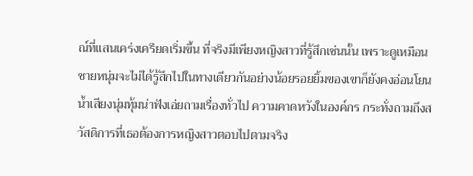ณ์ที่แสนเคร่งเครียดเริ่มขึ้น ที่จริงมีเพียงหญิงสาวที่รู้สึกเช่นนั้น เพราะดูเหมือนชายหนุ่มจะไม่ได้รู้สึกไปในทางเดียวกันอย่างน้อยรอยยิ้มของเขาก็ยังคงอ่อนโยน น้ำเสียงนุ่มทุ้มน่าฟังเอ่ยถามเรื่องทั่วไป ความคาดหวังในองค์กร กระทั่งถามถึงสวัสดิการที่เธอต้องการหญิงสาวตอบไปตามจริง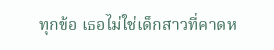ทุกข้อ เธอไม่ใช่เด็กสาวที่คาดห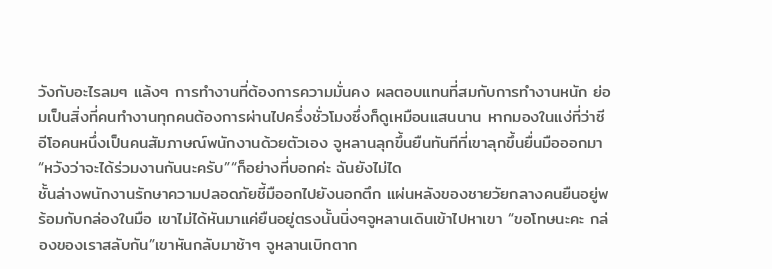วังกับอะไรลมๆ แล้งๆ การทำงานที่ต้องการความมั่นคง ผลตอบแทนที่สมกับการทำงานหนัก ย่อมเป็นสิ่งที่คนทำงานทุกคนต้องการผ่านไปครึ่งชั่วโมงซึ่งก็ดูเหมือนแสนนาน หากมองในแง่ที่ว่าซีอีโอคนหนึ่งเป็นคนสัมภาษณ์พนักงานด้วยตัวเอง จูหลานลุกขึ้นยืนทันทีที่เขาลุกขึ้นยื่นมือออกมา“หวังว่าจะได้ร่วมงานกันนะครับ”“ก็อย่างที่บอกค่ะ ฉันยังไม่ได
ชั้นล่างพนักงานรักษาความปลอดภัยชี้มืออกไปยังนอกตึก แผ่นหลังของชายวัยกลางคนยืนอยู่พร้อมกับกล่องในมือ เขาไม่ได้หันมาแค่ยืนอยู่ตรงนั้นนิ่งๆจูหลานเดินเข้าไปหาเขา “ขอโทษนะคะ กล่องของเราสลับกัน”เขาหันกลับมาช้าๆ จูหลานเบิกตาก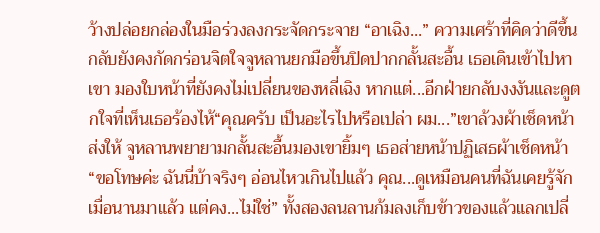ว้างปล่อยกล่องในมือร่วงลงกระจัดกระจาย “อาเฉิง...” ความเศร้าที่คิดว่าดีขึ้นกลับยังคงกัดกร่อนจิตใจจูหลานยกมือขึ้นปิดปากกลั้นสะอื้น เธอเดินเข้าไปหาเขา มองใบหน้าที่ยังคงไม่เปลี่ยนของหลี่เฉิง หากแต่...อีกฝ่ายกลับงงงันและดูตกใจที่เห็นเธอร้องไห้“คุณครับ เป็นอะไรไปหรือเปล่า ผม...”เขาล้วงผ้าเช็ดหน้าส่งให้ จูหลานพยายามกลั้นสะอื้นมองเขายิ้มๆ เธอส่ายหน้าปฏิเสธผ้าเช็ดหน้า“ขอโทษค่ะ ฉันนี่บ้าจริงๆ อ่อนไหวเกินไปแล้ว คุณ...ดูเหมือนคนที่ฉันเคยรู้จักเมื่อนานมาแล้ว แต่คง...ไม่ใช่” ทั้งสองลนลานก้มลงเก็บข้าวของแล้วแลกเปลี่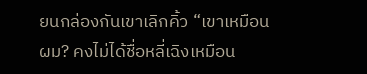ยนกล่องกันเขาเลิกคิ้ว “เขาเหมือนผม? คงไม่ได้ชื่อหลี่เฉิงเหมือน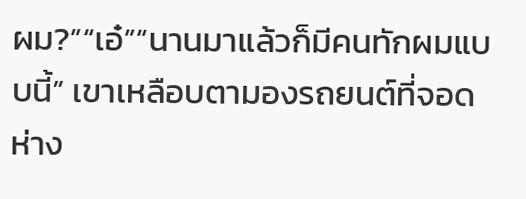ผม?”“เอ๋”“นานมาแล้วก็มีคนทักผมแบบนี้” เขาเหลือบตามองรถยนต์ที่จอดห่าง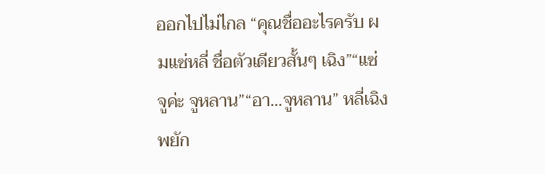ออกไปไม่ไกล “คุณชื่ออะไรครับ ผมแซ่หลี่ ชื่อตัวเดียวสั้นๆ เฉิง”“แซ่จูค่ะ จูหลาน”“อา...จูหลาน” หลี่เฉิงพยัก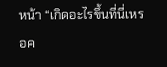หน้า “เกิดอะไรขึ้นที่นี่เหรอค